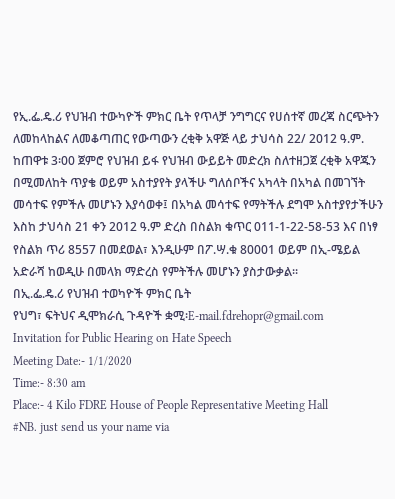የኢ.ፌ.ዴ.ሪ የህዝብ ተውካዮች ምክር ቤት የጥላቻ ንግግርና የሀሰተኛ መረጃ ስርጭትን ለመከላከልና ለመቆጣጠር የውጣውን ረቂቅ አዋጅ ላይ ታህሳስ 22/ 2012 ዓ.ም. ከጠዋቱ 3፡00 ጀምሮ የህዝብ ይፋ የህዝብ ውይይት መድረክ ስለተዘጋጀ ረቂቅ አዋጁን በሚመለከት ጥያቄ ወይም አስተያየት ያላችሁ ግለሰቦችና አካላት በአካል በመገኘት መሳተፍ የምችሉ መሆኑን እያሳወቀ፤ በአካል መሳተፍ የማትችሉ ደግሞ አስተያየታችሁን እስከ ታህሳስ 21 ቀን 2012 ዓ.ም ድረስ በስልክ ቁጥር 011-1-22-58-53 እና በነፃ የስልክ ጥሪ 8557 በመደወል፣ እንዲሁም በፖ.ሣ.ቁ 80001 ወይም በኢ-ሜይል አድራሻ ከወዲሁ በመላክ ማድረስ የምትችሉ መሆኑን ያስታውቃል፡፡
በኢ.ፌ.ዴ.ሪ የህዝብ ተወካዮች ምክር ቤት
የህግ፣ ፍትህና ዲሞክራሲ ጉዳዮች ቋሚ፡E-mail.fdrehopr@gmail.com
Invitation for Public Hearing on Hate Speech
Meeting Date:- 1/1/2020
Time:- 8:30 am
Place:- 4 Kilo FDRE House of People Representative Meeting Hall
#NB. just send us your name via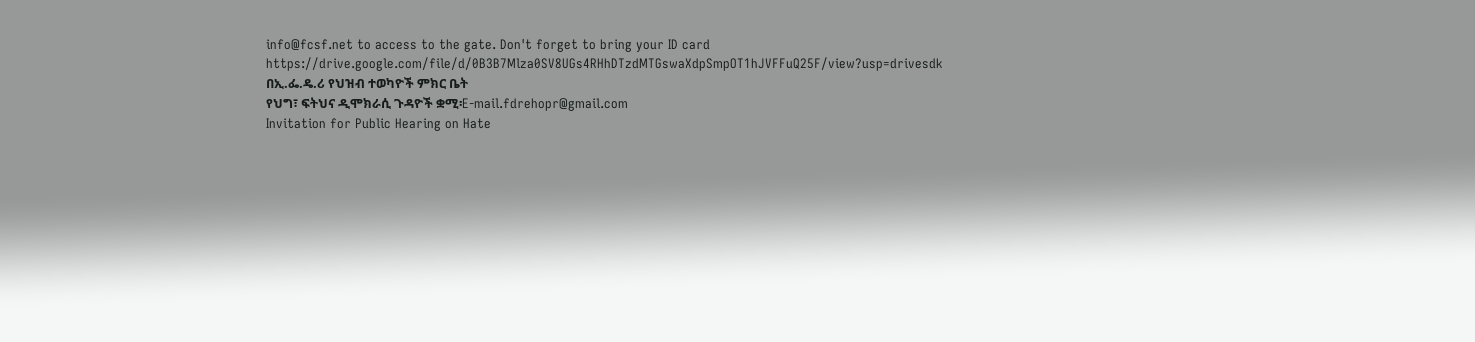info@fcsf.net to access to the gate. Don't forget to bring your ID card https://drive.google.com/file/d/0B3B7Mlza0SV8UGs4RHhDTzdMTGswaXdpSmpOT1hJVFFuQ25F/view?usp=drivesdk
በኢ.ፌ.ዴ.ሪ የህዝብ ተወካዮች ምክር ቤት
የህግ፣ ፍትህና ዲሞክራሲ ጉዳዮች ቋሚ፡E-mail.fdrehopr@gmail.com
Invitation for Public Hearing on Hate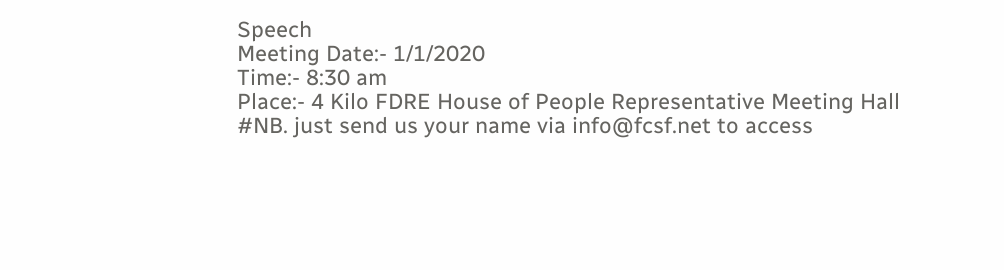Speech
Meeting Date:- 1/1/2020
Time:- 8:30 am
Place:- 4 Kilo FDRE House of People Representative Meeting Hall
#NB. just send us your name via info@fcsf.net to access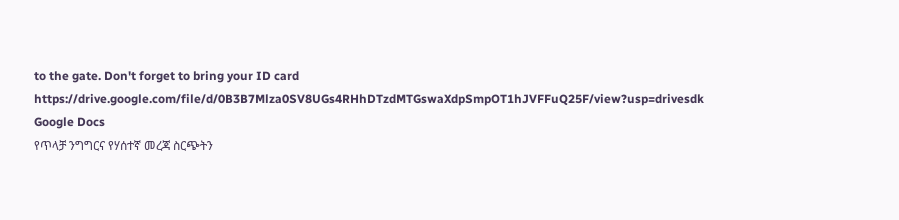to the gate. Don't forget to bring your ID card https://drive.google.com/file/d/0B3B7Mlza0SV8UGs4RHhDTzdMTGswaXdpSmpOT1hJVFFuQ25F/view?usp=drivesdk
Google Docs
የጥላቻ ንግግርና የሃሰተኛ መረጃ ስርጭትን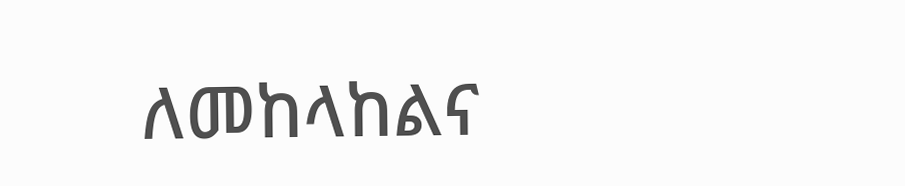ለመከላከልና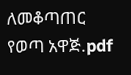ለመቆጣጠር የወጣ አዋጅ.pdf